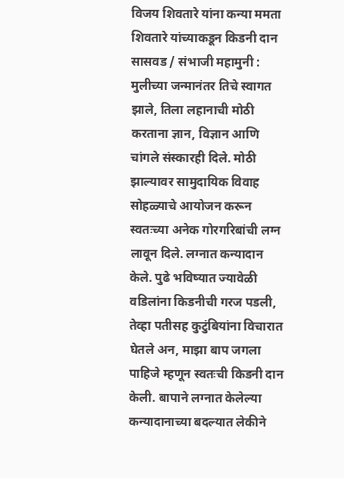विजय शिवतारे यांना कन्या ममता शिवतारे यांच्याकडून किडनी दान
सासवड / संभाजी महामुनी : मुलीच्या जन्मानंतर तिचे स्वागत झाले, तिला लहानाची मोठी करताना ज्ञान, विज्ञान आणि चांगले संस्कारही दिले. मोठी झाल्यावर सामुदायिक विवाह सोहळ्याचे आयोजन करून स्वतःच्या अनेक गोरगरिबांची लग्न लावून दिले. लग्नात कन्यादान केले. पुढे भविष्यात ज्यावेळी वडिलांना किडनीची गरज पडली, तेव्हा पतीसह कुटुंबियांना विचारात घेतले अन, माझा बाप जगला पाहिजे म्हणून स्वतःची किडनी दान केली. बापाने लग्नात केलेल्या कन्यादानाच्या बदल्यात लेकीने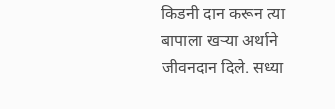किडनी दान करून त्या बापाला खऱ्या अर्थाने जीवनदान दिले. सध्या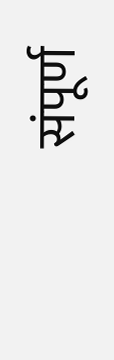संपूर्ण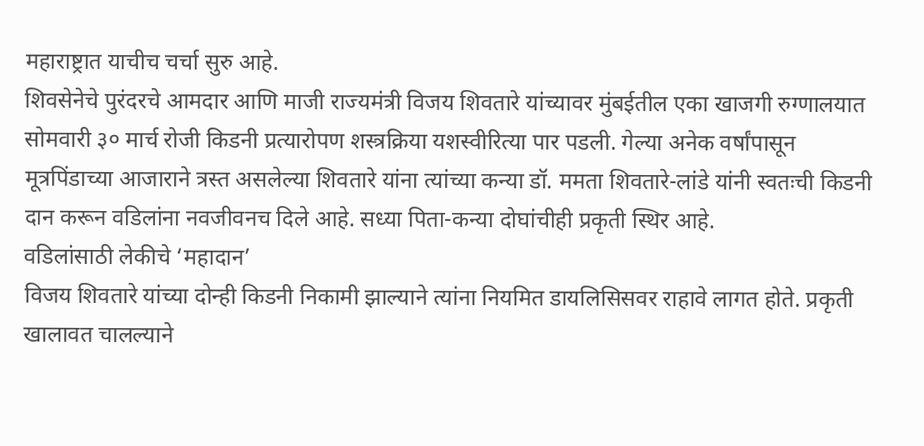महाराष्ट्रात याचीच चर्चा सुरु आहे.
शिवसेनेचे पुरंदरचे आमदार आणि माजी राज्यमंत्री विजय शिवतारे यांच्यावर मुंबईतील एका खाजगी रुग्णालयात सोमवारी ३० मार्च रोजी किडनी प्रत्यारोपण शस्त्रक्रिया यशस्वीरित्या पार पडली. गेल्या अनेक वर्षांपासून मूत्रपिंडाच्या आजाराने त्रस्त असलेल्या शिवतारे यांना त्यांच्या कन्या डॉ. ममता शिवतारे-लांडे यांनी स्वतःची किडनी दान करून वडिलांना नवजीवनच दिले आहे. सध्या पिता-कन्या दोघांचीही प्रकृती स्थिर आहे.
वडिलांसाठी लेकीचे ‘महादान’
विजय शिवतारे यांच्या दोन्ही किडनी निकामी झाल्याने त्यांना नियमित डायलिसिसवर राहावे लागत होते. प्रकृती खालावत चालल्याने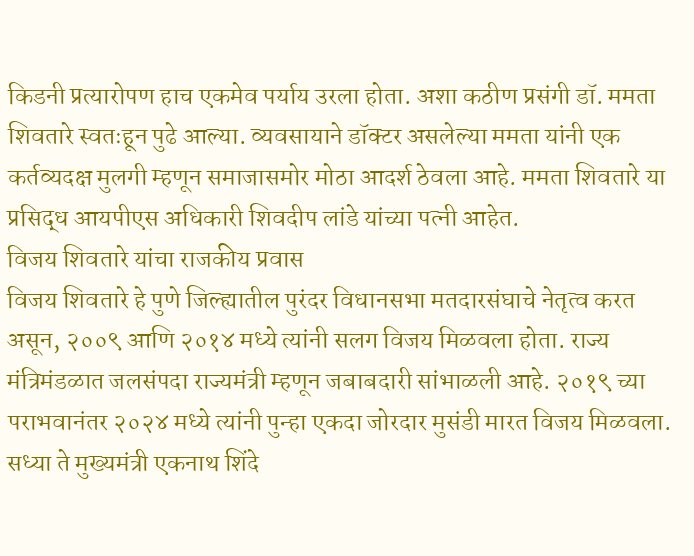किडनी प्रत्यारोपण हाच एकमेव पर्याय उरला होता. अशा कठीण प्रसंगी डॉ. ममता शिवतारे स्वतःहून पुढे आल्या. व्यवसायाने डॉक्टर असलेल्या ममता यांनी एक कर्तव्यदक्ष मुलगी म्हणून समाजासमोर मोठा आदर्श ठेवला आहे. ममता शिवतारे या प्रसिद्ध आयपीएस अधिकारी शिवदीप लांडे यांच्या पत्नी आहेत.
विजय शिवतारे यांचा राजकीय प्रवास
विजय शिवतारे हे पुणे जिल्ह्यातील पुरंदर विधानसभा मतदारसंघाचे नेतृत्व करत असून, २००९ आणि २०१४ मध्ये त्यांनी सलग विजय मिळवला होता. राज्य मंत्रिमंडळात जलसंपदा राज्यमंत्री म्हणून जबाबदारी सांभाळली आहे. २०१९ च्या पराभवानंतर २०२४ मध्ये त्यांनी पुन्हा एकदा जोरदार मुसंडी मारत विजय मिळवला. सध्या ते मुख्यमंत्री एकनाथ शिंदे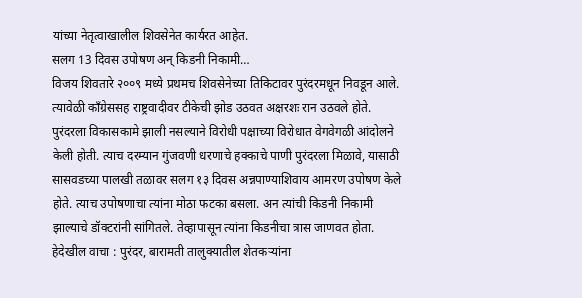यांच्या नेतृत्वाखालील शिवसेनेत कार्यरत आहेत.
सलग 13 दिवस उपोषण अन् किडनी निकामी…
विजय शिवतारे २००९ मध्ये प्रथमच शिवसेनेच्या तिकिटावर पुरंदरमधून निवडून आले. त्यावेळी कॉंग्रेससह राष्ट्रवादीवर टीकेची झोड उठवत अक्षरशः रान उठवले होते. पुरंदरला विकासकामे झाली नसल्याने विरोधी पक्षाच्या विरोधात वेगवेगळी आंदोलने केली होती. त्याच दरम्यान गुंजवणी धरणाचे हक्काचे पाणी पुरंदरला मिळावे, यासाठी सासवडच्या पालखी तळावर सलग १३ दिवस अन्नपाण्याशिवाय आमरण उपोषण केले होते. त्याच उपोषणाचा त्यांना मोठा फटका बसला. अन त्यांची किडनी निकामी झाल्याचे डॉक्टरांनी सांगितले. तेव्हापासून त्यांना किडनीचा त्रास जाणवत होता.
हेदेखील वाचा : पुरंदर, बारामती तालुक्यातील शेतकऱ्यांना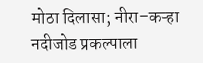मोठा दिलासा; नीरा–कऱ्हा नदीजोड प्रकल्पाला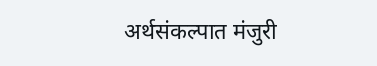अर्थसंकल्पात मंजुरी